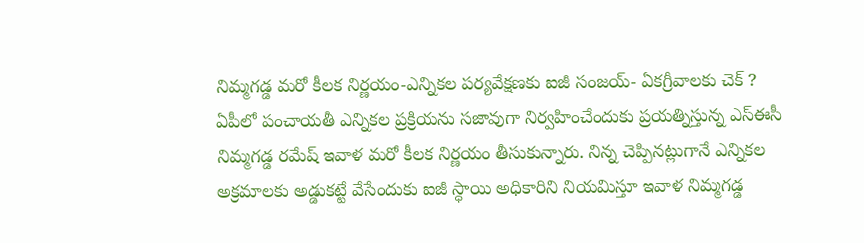నిమ్మగడ్డ మరో కీలక నిర్ణయం-ఎన్నికల పర్యవేక్షణకు ఐజీ సంజయ్- ఏకగ్రీవాలకు చెక్ ?
ఏపీలో పంచాయతీ ఎన్నికల ప్రక్రియను సజావుగా నిర్వహించేందుకు ప్రయత్నిస్తున్న ఎస్ఈసీ నిమ్మగడ్డ రమేష్ ఇవాళ మరో కీలక నిర్ణయం తీసుకున్నారు. నిన్న చెప్పినట్లుగానే ఎన్నికల అక్రమాలకు అడ్డుకట్టే వేసేందుకు ఐజీ స్ధాయి అధికారిని నియమిస్తూ ఇవాళ నిమ్మగడ్డ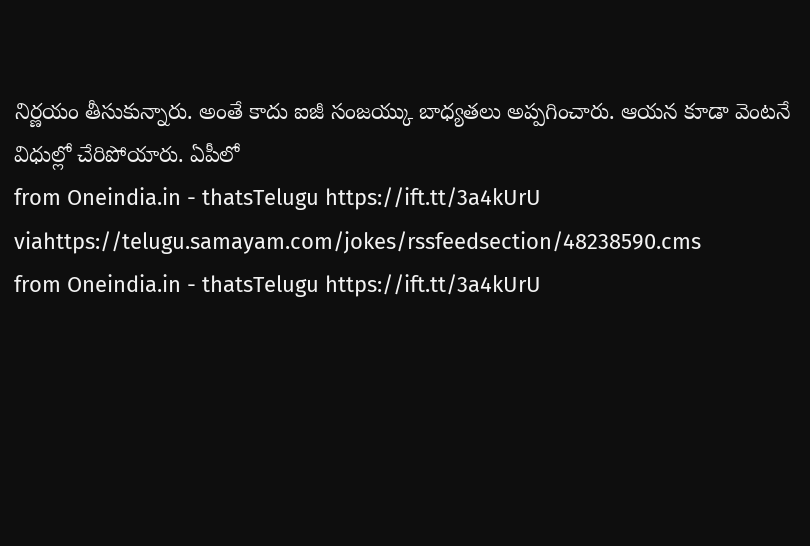నిర్ణయం తీసుకున్నారు. అంతే కాదు ఐజీ సంజయ్కు బాధ్యతలు అప్పగించారు. ఆయన కూడా వెంటనే విధుల్లో చేరిపోయారు. ఏపీలో
from Oneindia.in - thatsTelugu https://ift.tt/3a4kUrU
viahttps://telugu.samayam.com/jokes/rssfeedsection/48238590.cms
from Oneindia.in - thatsTelugu https://ift.tt/3a4kUrU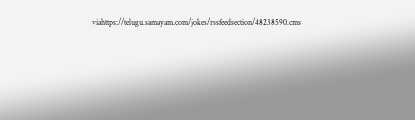viahttps://telugu.samayam.com/jokes/rssfeedsection/48238590.cms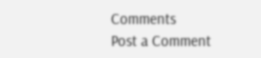Comments
Post a Comment